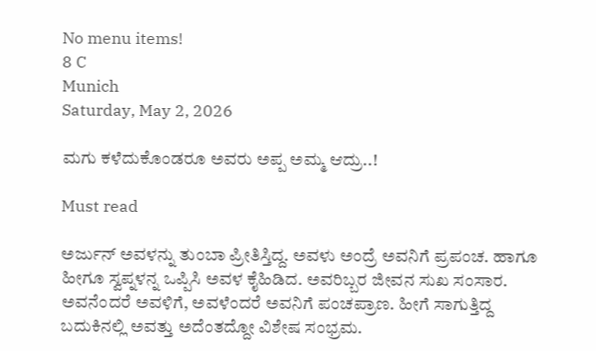No menu items!
8 C
Munich
Saturday, May 2, 2026

ಮಗು ಕಳೆದುಕೊಂಡರೂ ಅವರು ಅಪ್ಪ ಅಮ್ಮ ಆದ್ರು..!

Must read

ಅರ್ಜುನ್ ಅವಳನ್ನು ತುಂಬಾ ಪ್ರೀತಿಸ್ತಿದ್ದ. ಅವಳು ಅಂದ್ರೆ ಅವನಿಗೆ ಪ್ರಪಂಚ. ಹಾಗೂ ಹೀಗೂ ಸ್ವಪ್ನಳನ್ನ ಒಪ್ಪಿಸಿ ಅವಳ ಕೈಹಿಡಿದ‌. ಅವರಿಬ್ಬರ ಜೀವನ ಸುಖ ಸಂಸಾರ. ಅವನೆಂದರೆ ಅವಳಿಗೆ, ಅವಳೆಂದರೆ ಅವನಿಗೆ ಪಂಚಪ್ರಾಣ. ಹೀಗೆ ಸಾಗುತ್ತಿದ್ದ ಬದುಕಿನಲ್ಲಿ ಅವತ್ತು ಅದೆಂತದ್ದೋ ವಿಶೇಷ ಸಂಭ್ರಮ.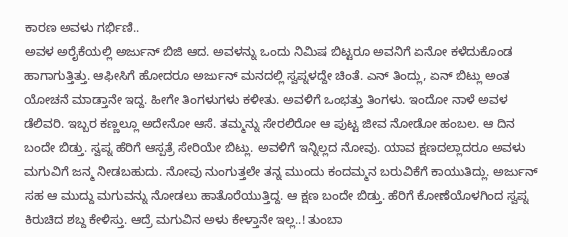ಕಾರಣ ಅವಳು ಗರ್ಭಿಣಿ..
ಅವಳ ಅರೈಕೆಯಲ್ಲಿ ಅರ್ಜುನ್ ಬಿಜಿ ಆದ. ಅವಳನ್ನು ಒಂದು ನಿಮಿಷ ಬಿಟ್ಟರೂ ಅವನಿಗೆ ಏನೋ ಕಳೆದುಕೊಂಡ ಹಾಗಾಗುತ್ತಿತ್ತು. ಆಫೀಸಿಗೆ ಹೋದರೂ ಅರ್ಜುನ್ ಮನದಲ್ಲಿ ಸ್ವಪ್ನಳದ್ದೇ ಚಿಂತೆ. ಎನ್ ತಿಂದ್ಲು, ಏನ್ ಬಿಟ್ಲು ಅಂತ ಯೋಚನೆ ಮಾಡ್ತಾನೇ ಇದ್ದ. ಹೀಗೇ ತಿಂಗಳುಗಳು ಕಳೀತು. ಅವಳಿಗೆ ಒಂಭತ್ತು ತಿಂಗಳು. ಇಂದೋ ನಾಳೆ ಅವಳ ಡೆಲಿವರಿ. ಇಬ್ಬರ ಕಣ್ಣಲ್ಲೂ ಅದೇನೋ ಆಸೆ. ತಮ್ಮನ್ನು ಸೇರಲಿರೋ ಆ ಪುಟ್ಟ ಜೀವ ನೋಡೋ ಹಂಬಲ. ಆ ದಿನ ಬಂದೇ ಬಿಡ್ತು. ಸ್ವಪ್ನ ಹೆರಿಗೆ ಆಸ್ಪತ್ರೆ ಸೇರಿಯೇ ಬಿಟ್ಲು. ಅವಳಿಗೆ ಇನ್ನಿಲ್ಲದ ನೋವು. ಯಾವ ಕ್ಷಣದಲ್ಲಾದರೂ ಅವಳು ಮಗುವಿಗೆ ಜನ್ಮ ನೀಡಬಹುದು. ನೋವು ನುಂಗುತ್ತಲೇ ತನ್ನ ಮುಂದು ಕಂದಮ್ಮನ ಬರುವಿಕೆಗೆ ಕಾಯುತಿದ್ಲು. ಅರ್ಜುನ್ ಸಹ ಆ ಮುದ್ದು ಮಗುವನ್ನು ನೋಡಲು ಹಾತೊರೆಯುತ್ತಿದ್ದ. ಆ ಕ್ಷಣ ಬಂದೇ ಬಿಡ್ತು. ಹೆರಿಗೆ ಕೋಣೆಯೊಳಗಿಂದ ಸ್ವಪ್ನ ಕಿರುಚಿದ ಶಬ್ದ ಕೇಳಿಸ್ತು. ಆದ್ರೆ ಮಗುವಿನ ಅಳು ಕೇಳ್ತಾನೇ ಇಲ್ಲ..! ತುಂಬಾ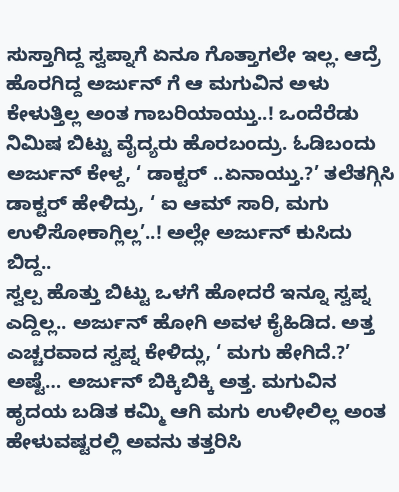ಸುಸ್ತಾಗಿದ್ದ ಸ್ವಪ್ನಾಗೆ ಏನೂ ಗೊತ್ತಾಗಲೇ ಇಲ್ಲ. ಆದ್ರೆ ಹೊರಗಿದ್ದ ಅರ್ಜುನ್ ಗೆ ಆ ಮಗುವಿನ ಅಳು ಕೇಳುತ್ತಿಲ್ಲ ಅಂತ ಗಾಬರಿಯಾಯ್ತು..! ಒಂದೆರೆಡು ನಿಮಿಷ ಬಿಟ್ಟು ವೈದ್ಯರು ಹೊರಬಂದ್ರು. ಓಡಿಬಂದು ಅರ್ಜುನ್ ಕೇಳ್ದ, ‘ ಡಾಕ್ಟರ್ ..ಏನಾಯ್ತು.?’ ತಲೆತಗ್ಗಿಸಿ ಡಾಕ್ಟರ್ ಹೇಳಿದ್ರು, ‘ ಐ ಆಮ್ ಸಾರಿ, ಮಗು ಉಳಿಸೋಕಾಗ್ಲಿಲ್ಲ’..! ಅಲ್ಲೇ ಅರ್ಜುನ್ ಕುಸಿದು ಬಿದ್ದ..
ಸ್ವಲ್ಪ ಹೊತ್ತು ಬಿಟ್ಟು ಒಳಗೆ ಹೋದರೆ ಇನ್ನೂ ಸ್ವಪ್ನ ಎದ್ದಿಲ್ಲ.. ಅರ್ಜುನ್ ಹೋಗಿ ಅವಳ ಕೈಹಿಡಿದ. ಅತ್ತ ಎಚ್ಚರವಾದ ಸ್ವಪ್ನ ಕೇಳಿದ್ಲು, ‘ ಮಗು ಹೇಗಿದೆ.?’ ಅಷ್ಟೆ… ಅರ್ಜುನ್ ಬಿಕ್ಕಿಬಿಕ್ಕಿ ಅತ್ತ. ಮಗುವಿನ ಹೃದಯ ಬಡಿತ ಕಮ್ಮಿ ಆಗಿ ಮಗು ಉಳೀಲಿಲ್ಲ ಅಂತ ಹೇಳುವಷ್ಟರಲ್ಲಿ ಅವನು ತತ್ತರಿಸಿ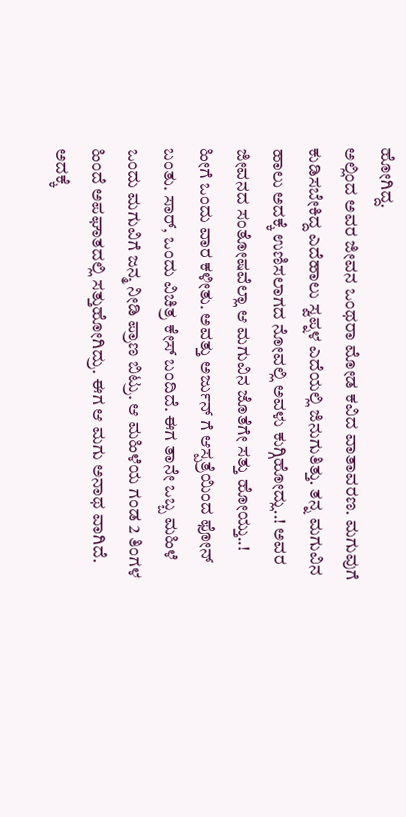ಹೋಗಿದ್ದ.
ಅಲ್ಲಿಂದ ಅವರ ಜೀವನ ಒಂಥರಾ ಮೋಡ ಕವಿದ ವಾತಾವರಣ. ಮಗುವುಗೆ ಕುಡಿಸಬೇಕಿದ್ದ ಎದೆಹಾಲು ಸ್ವಪ್ನಳ ಎದೆಯಲ್ಲಿ ಜಿನುಗುತಿತ್ತು. ತನ್ನ ಮಗುವಿನ ಹಾಲು ಅದಕ್ಕೆ ಉಣಿಸಲಾಗದ ನೋವಲ್ಲಿ ಅವಳು ಕುಗ್ಗಿಹೋದ್ಲು..! ಅವರ ಜೀವನದ ಸಂತೋಷವೆಲ್ಲಾ ಆ ಮಗುವಿನ ಜೊತೆಗೇ ಸತ್ತು ಹೋಯ್ತು..! ಹೀಗೆ ಒಂದು ವಾರ ಕಳೀತು. ಅವತ್ತು ಅರ್ಜುನ್ ಗೆ ಆಸ್ಪತ್ರೆಯಿಂದ ಫೋನ್ ಬಂತು. ಸಾರ್, ಒಂದು ವಿಚಿತ್ರ ಕೇಸ್ ಬಂದಿದೆ. ಈಗ ತಾನೇ ಒಬ್ಬ ಮಹಿಳೆ ಒಂದು ಮಗುವಿಗೆ ಜನ್ಮ ನೀಡಿ ಪ್ರಾಣ ಬಿಟ್ರು. ಆ ಮಹಿಳೆಯ ಗಂಡ 2 ತಿಂಗಳ ಹಿಂದೆ ಅಪಘಾತದಲ್ಲಿ ಸತ್ತುಹೋಗಿದ್ರು. ಈಗ ಆ ಮಗು ಅನಾಥ ವಾಗಿದೆ. ಅದಕ್ಕೆ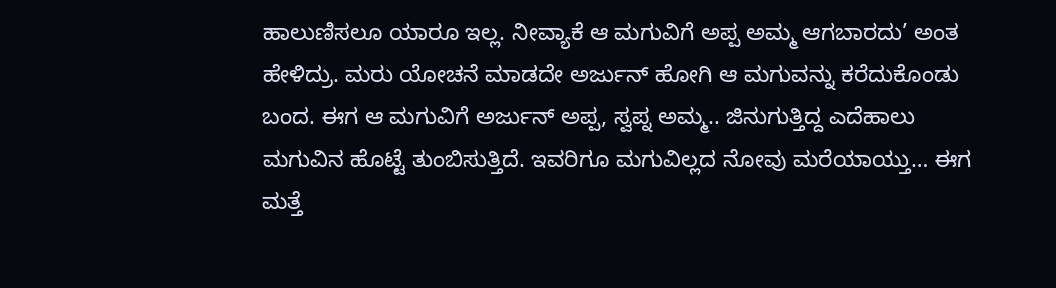ಹಾಲುಣಿಸಲೂ ಯಾರೂ ಇಲ್ಲ. ನೀವ್ಯಾಕೆ ಆ ಮಗುವಿಗೆ ಅಪ್ಪ ಅಮ್ಮ ಆಗಬಾರದು’ ಅಂತ ಹೇಳಿದ್ರು. ಮರು ಯೋಚನೆ ಮಾಡದೇ ಅರ್ಜುನ್ ಹೋಗಿ ಆ ಮಗುವನ್ನು ಕರೆದುಕೊಂಡು ಬಂದ. ಈಗ ಆ ಮಗುವಿಗೆ ಅರ್ಜುನ್ ಅಪ್ಪ, ಸ್ವಪ್ನ ಅಮ್ಮ.. ಜಿನುಗುತ್ತಿದ್ದ ಎದೆಹಾಲು ಮಗುವಿನ ಹೊಟ್ಟೆ ತುಂಬಿಸುತ್ತಿದೆ. ಇವರಿಗೂ ಮಗುವಿಲ್ಲದ ನೋವು ಮರೆಯಾಯ್ತು… ಈಗ ಮತ್ತೆ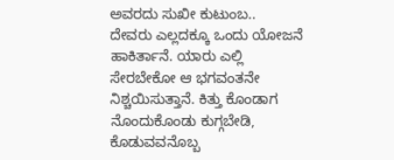ಅವರದು ಸುಖೀ ಕುಟುಂಬ..
ದೇವರು ಎಲ್ಲದಕ್ಕೂ ಒಂದು ಯೋಜನೆ ಹಾಕಿರ್ತಾನೆ. ಯಾರು ಎಲ್ಲಿ ಸೇರಬೇಕೋ ಆ ಭಗವಂತನೇ ನಿಶ್ಚಯಿಸುತ್ತಾನೆ. ಕಿತ್ತು ಕೊಂಡಾಗ ನೊಂದುಕೊಂಡು ಕುಗ್ಗಬೇಡಿ, ಕೊಡುವವನೊಬ್ಬ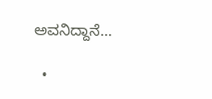ಅವನಿದ್ದಾನೆ…

  •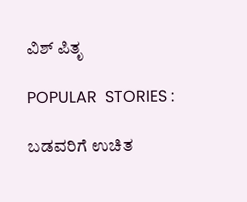ವಿಶ್ ಪಿತೃ

POPULAR  STORIES :

ಬಡವರಿಗೆ ಉಚಿತ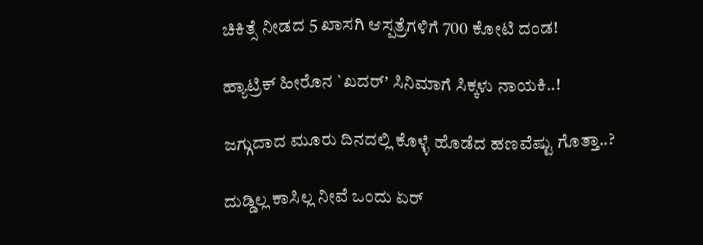ಚಿಕಿತ್ಸೆ ನೀಡದ 5 ಖಾಸಗಿ ಆಸ್ಪತ್ರೆಗಳಿಗೆ 700 ಕೋಟಿ ದಂಡ!

ಹ್ಯಾಟ್ರಿಕ್ ಹೀರೊನ `ಖದರ್’ ಸಿನಿಮಾಗೆ ಸಿಕ್ಕಳು ನಾಯಕಿ..!

ಜಗ್ಗುದಾದ ಮೂರು ದಿನದಲ್ಲಿ ಕೊಳ್ಳೆ ಹೊಡೆದ ಹಣವೆಷ್ಟು ಗೊತ್ತಾ..?

ದುಡ್ಡಿಲ್ಲ ಕಾಸಿಲ್ಲ ನೀವೆ ಒಂದು ಏರ್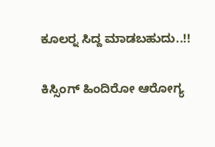ಕೂಲರ್‍ನ ಸಿದ್ದ ಮಾಡಬಹುದು..!!

ಕಿಸ್ಸಿಂಗ್ ಹಿಂದಿರೋ ಆರೋಗ್ಯ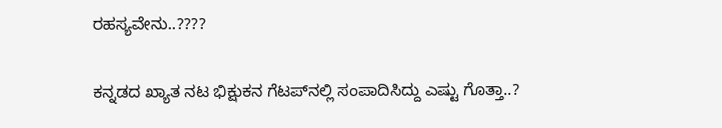ರಹಸ್ಯವೇನು..????

ಕನ್ನಡದ ಖ್ಯಾತ ನಟ ಭಿಕ್ಷುಕನ ಗೆಟಪ್‍ನಲ್ಲಿ ಸಂಪಾದಿಸಿದ್ದು ಎಷ್ಟು ಗೊತ್ತಾ..?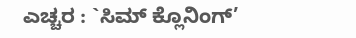ಎಚ್ಚರ : `ಸಿಮ್ ಕ್ಲೊನಿಂಗ್’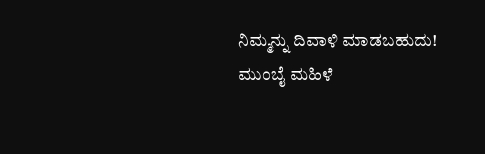ನಿಮ್ಮನ್ನು ದಿವಾಳಿ ಮಾಡಬಹುದು! ಮುಂಬೈ ಮಹಿಳೆ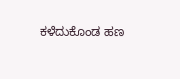ಕಳೆದುಕೊಂಡ ಹಣ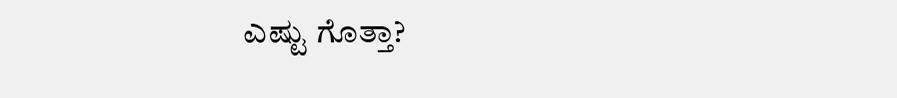ಎಷ್ಟು ಗೊತ್ತಾ?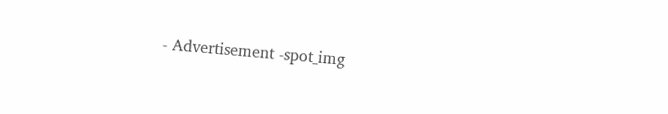- Advertisement -spot_img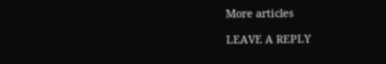More articles

LEAVE A REPLY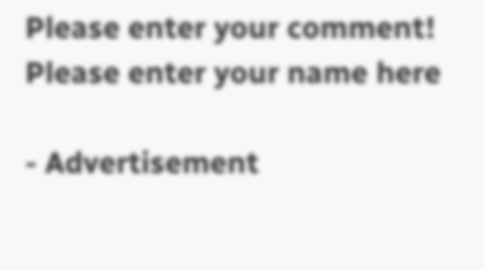Please enter your comment!
Please enter your name here

- Advertisement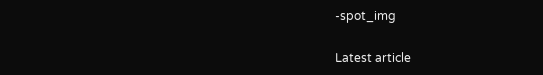-spot_img

Latest article